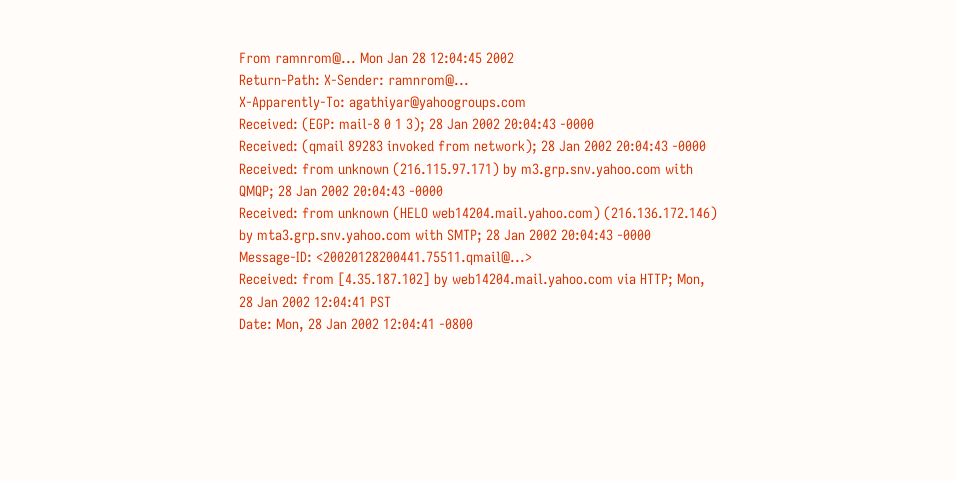From ramnrom@... Mon Jan 28 12:04:45 2002
Return-Path: X-Sender: ramnrom@...
X-Apparently-To: agathiyar@yahoogroups.com
Received: (EGP: mail-8 0 1 3); 28 Jan 2002 20:04:43 -0000
Received: (qmail 89283 invoked from network); 28 Jan 2002 20:04:43 -0000
Received: from unknown (216.115.97.171) by m3.grp.snv.yahoo.com with QMQP; 28 Jan 2002 20:04:43 -0000
Received: from unknown (HELO web14204.mail.yahoo.com) (216.136.172.146) by mta3.grp.snv.yahoo.com with SMTP; 28 Jan 2002 20:04:43 -0000
Message-ID: <20020128200441.75511.qmail@...>
Received: from [4.35.187.102] by web14204.mail.yahoo.com via HTTP; Mon, 28 Jan 2002 12:04:41 PST
Date: Mon, 28 Jan 2002 12:04:41 -0800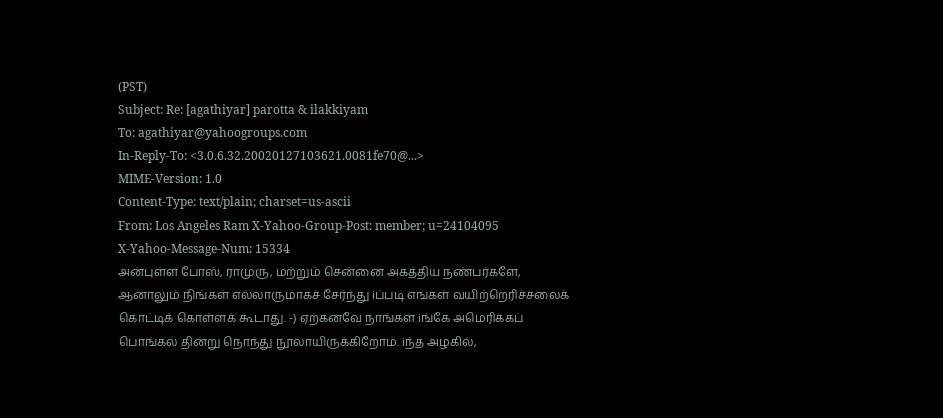(PST)
Subject: Re: [agathiyar] parotta & ilakkiyam
To: agathiyar@yahoogroups.com
In-Reply-To: <3.0.6.32.20020127103621.0081fe70@...>
MIME-Version: 1.0
Content-Type: text/plain; charset=us-ascii
From: Los Angeles Ram X-Yahoo-Group-Post: member; u=24104095
X-Yahoo-Message-Num: 15334
அன்புள்ள போஸ், ராமுரு, மற்றும் சென்னை அகத்திய நண்பர்களே,
ஆனாலும் நிங்கள் எல்லாருமாகச் சேர்ந்து iப்படி எங்கள் வயிற்றெரிச்சலைக்
கொட்டிக் கொள்ளக் கூடாது. -) ஏற்கனவே நாங்கள் iங்கே அமெரிக்கப்
பொங்கல் தின்று நொந்து நூலாயிருக்கிறோம். iந்த அழகில்,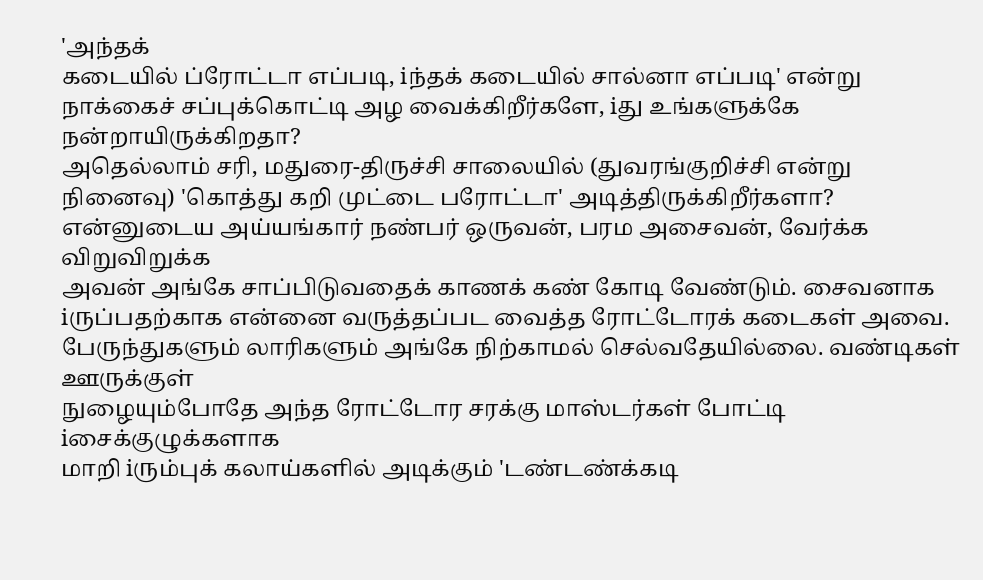'அந்தக்
கடையில் ப்ரோட்டா எப்படி, iந்தக் கடையில் சால்னா எப்படி' என்று
நாக்கைச் சப்புக்கொட்டி அழ வைக்கிறீர்களே, iது உங்களுக்கே
நன்றாயிருக்கிறதா?
அதெல்லாம் சரி, மதுரை-திருச்சி சாலையில் (துவரங்குறிச்சி என்று
நினைவு) 'கொத்து கறி முட்டை பரோட்டா' அடித்திருக்கிறீர்களா?
என்னுடைய அய்யங்கார் நண்பர் ஒருவன், பரம அசைவன், வேர்க்க விறுவிறுக்க
அவன் அங்கே சாப்பிடுவதைக் காணக் கண் கோடி வேண்டும். சைவனாக
iருப்பதற்காக என்னை வருத்தப்பட வைத்த ரோட்டோரக் கடைகள் அவை.
பேருந்துகளும் லாரிகளும் அங்கே நிற்காமல் செல்வதேயில்லை. வண்டிகள் ஊருக்குள்
நுழையும்போதே அந்த ரோட்டோர சரக்கு மாஸ்டர்கள் போட்டி iசைக்குழுக்களாக
மாறி iரும்புக் கலாய்களில் அடிக்கும் 'டண்டண்க்கடி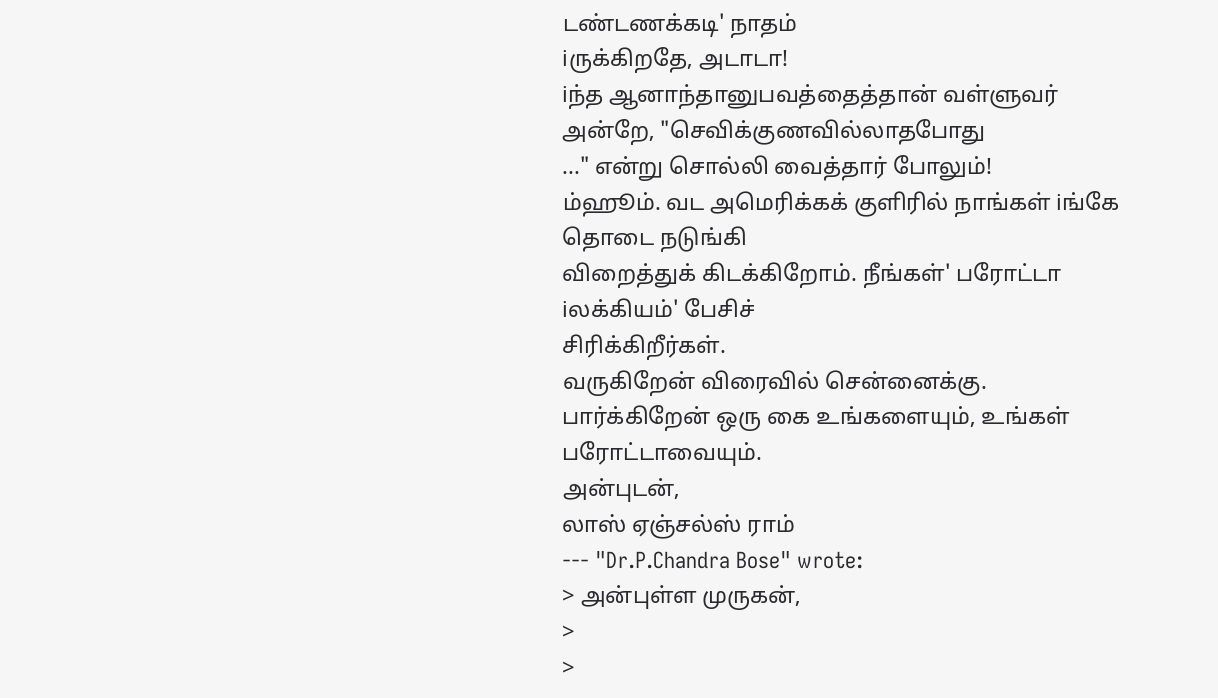டண்டணக்கடி' நாதம்
iருக்கிறதே, அடாடா!
iந்த ஆனாந்தானுபவத்தைத்தான் வள்ளுவர் அன்றே, "செவிக்குணவில்லாதபோது
..." என்று சொல்லி வைத்தார் போலும்!
ம்ஹூம். வட அமெரிக்கக் குளிரில் நாங்கள் iங்கே தொடை நடுங்கி
விறைத்துக் கிடக்கிறோம். நீங்கள்' பரோட்டா iலக்கியம்' பேசிச்
சிரிக்கிறீர்கள்.
வருகிறேன் விரைவில் சென்னைக்கு. பார்க்கிறேன் ஒரு கை உங்களையும், உங்கள்
பரோட்டாவையும்.
அன்புடன்,
லாஸ் ஏஞ்சல்ஸ் ராம்
--- "Dr.P.Chandra Bose" wrote:
> அன்புள்ள முருகன்,
>
>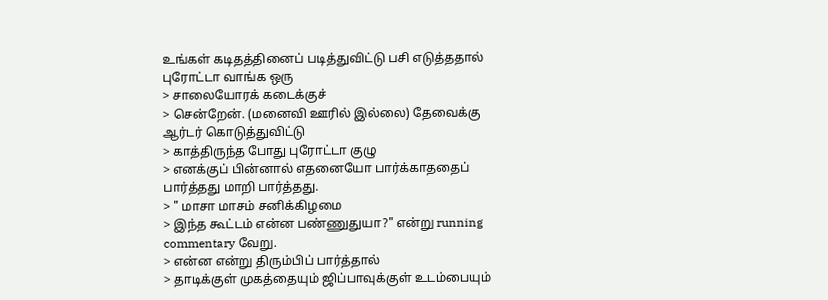உங்கள் கடிதத்தினைப் படித்துவிட்டு பசி எடுத்ததால் புரோட்டா வாங்க ஒரு
> சாலையோரக் கடைக்குச்
> சென்றேன். (மனைவி ஊரில் இல்லை) தேவைக்கு ஆர்டர் கொடுத்துவிட்டு
> காத்திருந்த போது புரோட்டா குழு
> எனக்குப் பின்னால் எதனையோ பார்க்காததைப் பார்த்தது மாறி பார்த்தது.
> " மாசா மாசம் சனிக்கிழமை
> இந்த கூட்டம் என்ன பண்ணுதுயா?" என்று running commentary வேறு.
> என்ன என்று திரும்பிப் பார்த்தால்
> தாடிக்குள் முகத்தையும் ஜிப்பாவுக்குள் உடம்பையும்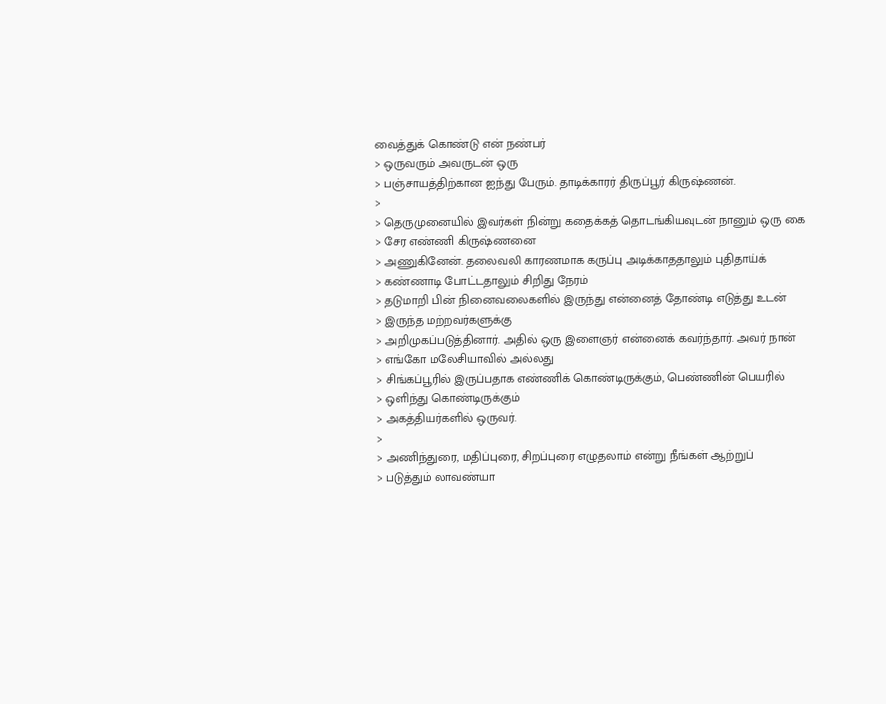வைத்துக் கொண்டு என் நண்பர்
> ஒருவரும் அவருடன் ஒரு
> பஞ்சாயத்திற்கான ஐந்து பேரும். தாடிக்காரர் திருப்பூர் கிருஷ்ணன்.
>
> தெருமுனையில் இவர்கள் நின்று கதைக்கத் தொடங்கியவுடன் நானும் ஒரு கை
> சேர எண்ணி கிருஷ்ணனை
> அணுகினேன். தலைவலி காரணமாக கருப்பு அடிக்காததாலும் புதிதாய்க்
> கண்ணாடி போட்டதாலும் சிறிது நேரம்
> தடுமாறி பின் நினைவலைகளில் இருந்து என்னைத் தோண்டி எடுத்து உடன்
> இருந்த மற்றவர்களுக்கு
> அறிமுகப்படுத்தினார். அதில் ஒரு இளைஞர் என்னைக் கவர்ந்தார். அவர் நான்
> எங்கோ மலேசியாவில் அல்லது
> சிங்கப்பூரில் இருப்பதாக எண்ணிக் கொண்டிருக்கும், பெண்ணின் பெயரில்
> ஒளிந்து கொண்டிருக்கும்
> அகத்தியர்களில் ஒருவர்.
>
> அணிந்துரை, மதிப்புரை, சிறப்புரை எழுதலாம் என்று நீங்கள் ஆற்றுப்
> படுத்தும் லாவண்யா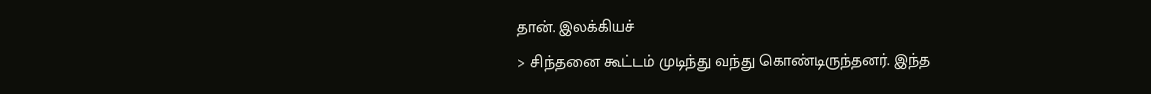தான். இலக்கியச்
> சிந்தனை கூட்டம் முடிந்து வந்து கொண்டிருந்தனர். இந்த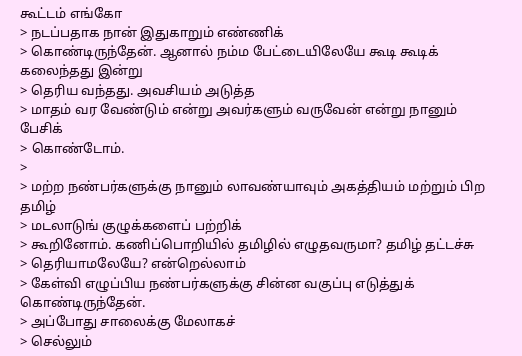கூட்டம் எங்கோ
> நடப்பதாக நான் இதுகாறும் எண்ணிக்
> கொண்டிருந்தேன். ஆனால் நம்ம பேட்டையிலேயே கூடி கூடிக் கலைந்தது இன்று
> தெரிய வந்தது. அவசியம் அடுத்த
> மாதம் வர வேண்டும் என்று அவர்களும் வருவேன் என்று நானும் பேசிக்
> கொண்டோம்.
>
> மற்ற நண்பர்களுக்கு நானும் லாவண்யாவும் அகத்தியம் மற்றும் பிற தமிழ்
> மடலாடுங் குழுக்களைப் பற்றிக்
> கூறினோம். கணிப்பொறியில் தமிழில் எழுதவருமா? தமிழ் தட்டச்சு
> தெரியாமலேயே? என்றெல்லாம்
> கேள்வி எழுப்பிய நண்பர்களுக்கு சின்ன வகுப்பு எடுத்துக் கொண்டிருந்தேன்.
> அப்போது சாலைக்கு மேலாகச்
> செல்லும்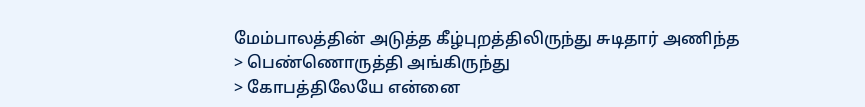மேம்பாலத்தின் அடுத்த கீழ்புறத்திலிருந்து சுடிதார் அணிந்த
> பெண்ணொருத்தி அங்கிருந்து
> கோபத்திலேயே என்னை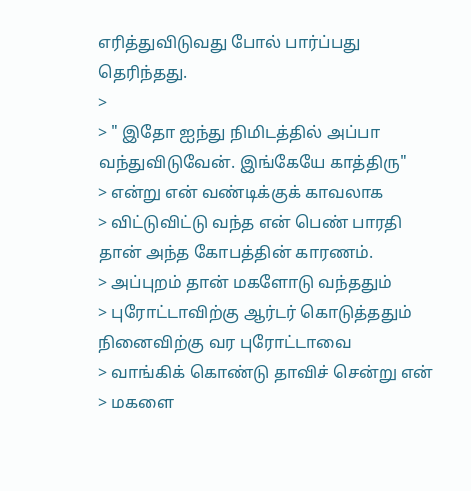எரித்துவிடுவது போல் பார்ப்பது தெரிந்தது.
>
> " இதோ ஐந்து நிமிடத்தில் அப்பா வந்துவிடுவேன். இங்கேயே காத்திரு"
> என்று என் வண்டிக்குக் காவலாக
> விட்டுவிட்டு வந்த என் பெண் பாரதி தான் அந்த கோபத்தின் காரணம்.
> அப்புறம் தான் மகளோடு வந்ததும்
> புரோட்டாவிற்கு ஆர்டர் கொடுத்ததும் நினைவிற்கு வர புரோட்டாவை
> வாங்கிக் கொண்டு தாவிச் சென்று என்
> மகளை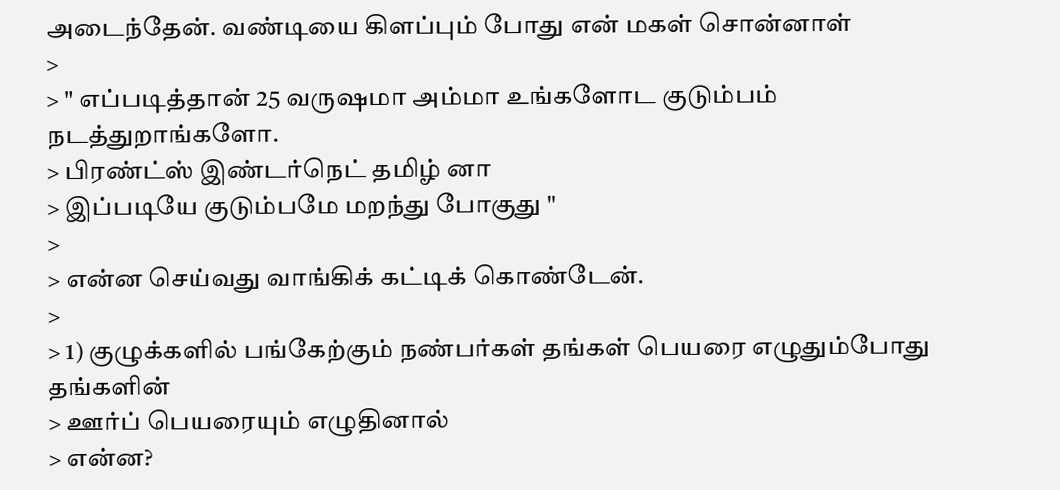அடைந்தேன். வண்டியை கிளப்பும் போது என் மகள் சொன்னாள்
>
> " எப்படித்தான் 25 வருஷமா அம்மா உங்களோட குடும்பம் நடத்துறாங்களோ.
> பிரண்ட்ஸ் இண்டர்நெட் தமிழ் னா
> இப்படியே குடும்பமே மறந்து போகுது "
>
> என்ன செய்வது வாங்கிக் கட்டிக் கொண்டேன்.
>
> 1) குழுக்களில் பங்கேற்கும் நண்பர்கள் தங்கள் பெயரை எழுதும்போது தங்களின்
> ஊர்ப் பெயரையும் எழுதினால்
> என்ன?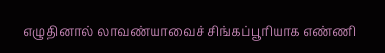எழுதினால் லாவண்யாவைச் சிங்கப்பூரியாக எண்ணி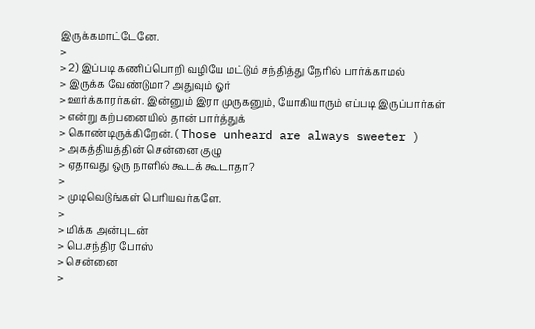இருக்கமாட்டேனே.
>
> 2) இப்படி கணிப்பொறி வழியே மட்டும் சந்தித்து நேரில் பார்க்காமல்
> இருக்க வேண்டுமா? அதுவும் ஓர்
> ஊர்க்காரர்கள். இன்னும் இரா முருகனும், யோகியாரும் எப்படி இருப்பார்கள்
> என்று கற்பனையில் தான் பார்த்துக்
> கொண்டிருக்கிறேன். ( Those unheard are always sweeter )
> அகத்தியத்தின் சென்னை குழு
> ஏதாவது ஒரு நாளில் கூடக் கூடாதா?
>
> முடிவெடுங்கள் பெரியவர்களே.
>
> மிக்க அன்புடன்
> பெ.சந்திர போஸ்
> சென்னை
>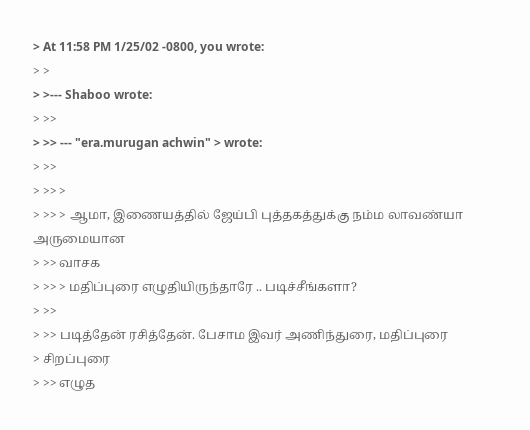> At 11:58 PM 1/25/02 -0800, you wrote:
> >
> >--- Shaboo wrote:
> >>
> >> --- "era.murugan achwin" > wrote:
> >>
> >> >
> >> > ஆமா, இணையத்தில் ஜேய்பி புத்தகத்துக்கு நம்ம லாவண்யா அருமையான
> >> வாசக
> >> > மதிப்புரை எழுதியிருந்தாரே .. படிச்சீங்களா?
> >>
> >> படித்தேன் ரசித்தேன். பேசாம இவர் அணிந்துரை, மதிப்புரை
> சிறப்புரை
> >> எழுத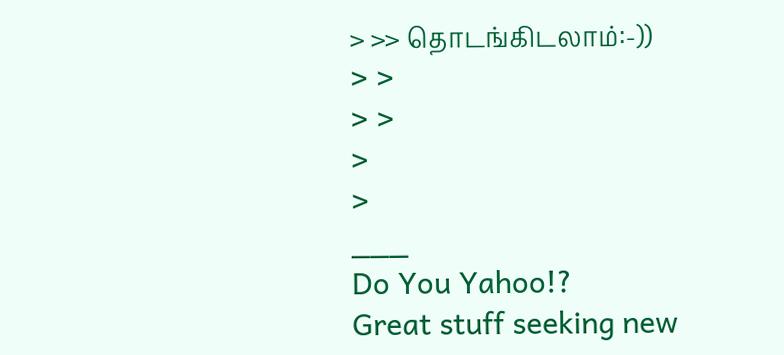> >> தொடங்கிடலாம்:-))
> >
> >
>
>
___
Do You Yahoo!?
Great stuff seeking new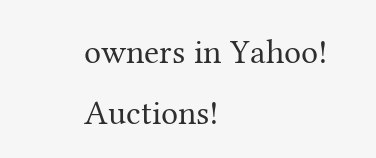owners in Yahoo! Auctions!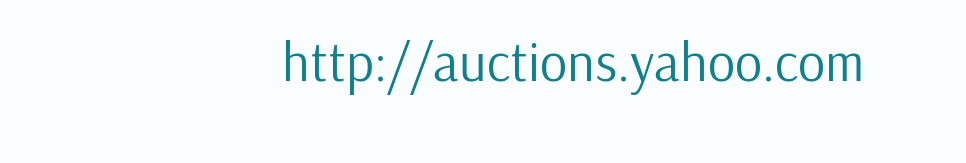http://auctions.yahoo.com